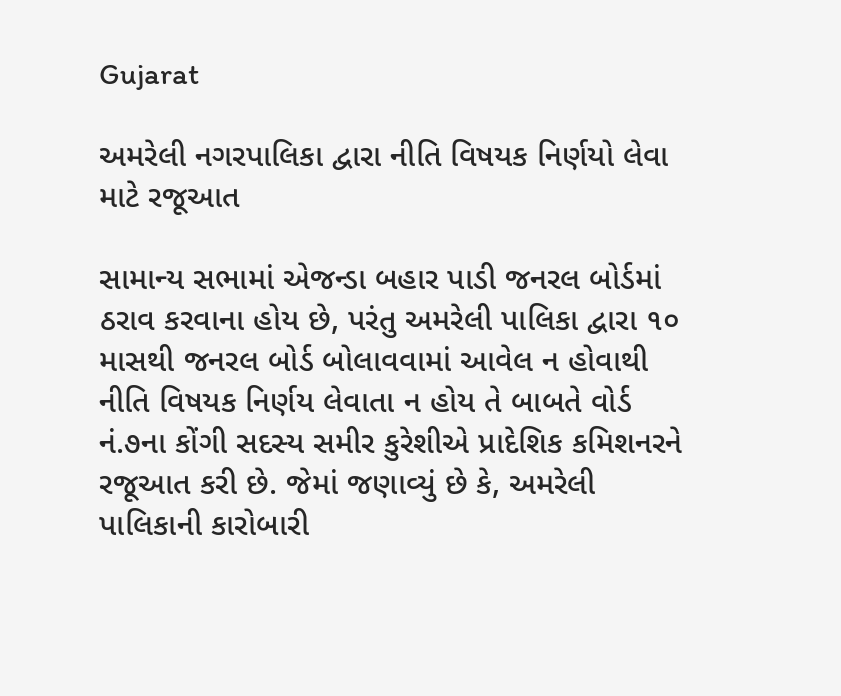Gujarat

અમરેલી નગરપાલિકા દ્વારા નીતિ વિષયક નિર્ણયો લેવા માટે રજૂઆત

સામાન્ય સભામાં એજન્ડા બહાર પાડી જનરલ બોર્ડમાં ઠરાવ કરવાના હોય છે, પરંતુ અમરેલી પાલિકા દ્વારા ૧૦ માસથી જનરલ બોર્ડ બોલાવવામાં આવેલ ન હોવાથી નીતિ વિષયક નિર્ણય લેવાતા ન હોય તે બાબતે વોર્ડ નં.૭ના કોંગી સદસ્ય સમીર કુરેશીએ પ્રાદેશિક કમિશનરને રજૂઆત કરી છે. જેમાં જણાવ્યું છે કે, અમરેલી પાલિકાની કારોબારી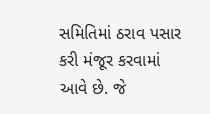સમિતિમાં ઠરાવ પસાર કરી મંજૂર કરવામાં આવે છે. જે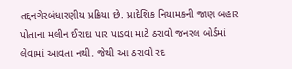તદ્દનગેરબંધારણીય પ્રક્રિયા છે. પ્રાદેશિક નિયામકની જાણ બહાર પોતાના મલીન ઈરાદા પાર પાડવા માટે ઠરાવો જનરલ બોર્ડમાં લેવામાં આવતા નથી. જેથી આ ઠરાવો રદ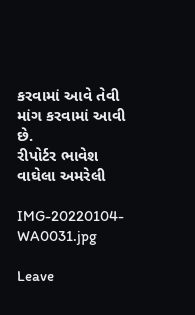કરવામાં આવે તેવી માંગ કરવામાં આવી છે.
રીપોર્ટર ભાવેશ વાઘેલા અમરેલી

IMG-20220104-WA0031.jpg

Leave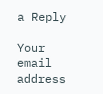a Reply

Your email address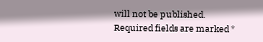will not be published. Required fields are marked *